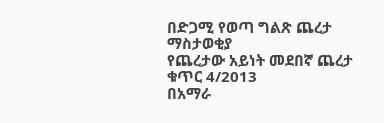በድጋሚ የወጣ ግልጽ ጨረታ ማስታወቂያ
የጨረታው አይነት መደበኛ ጨረታ ቁጥር 4/2013
በአማራ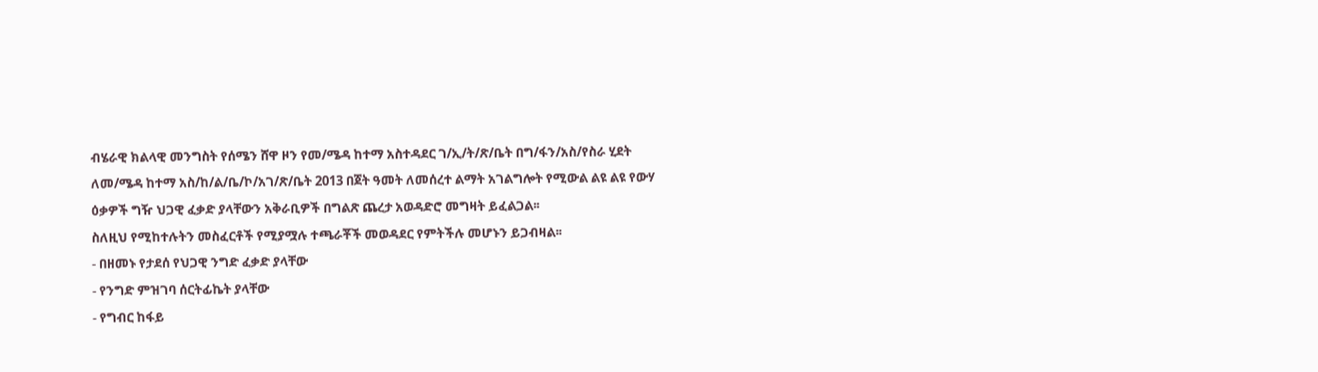ብሄራዊ ክልላዊ መንግስት የሰሜን ሸዋ ዞን የመ/ሜዳ ከተማ አስተዳደር ገ/ኢ/ት/ጽ/ቤት በግ/ፋን/አስ/የስራ ሂደት ለመ/ሜዳ ከተማ አስ/ከ/ል/ቤ/ኮ/አገ/ጽ/ቤት 2013 በጀት ዓመት ለመሰረተ ልማት አገልግሎት የሚውል ልዩ ልዩ የውሃ ዕቃዎች ግዥ ህጋዊ ፈቃድ ያላቸውን አቅራቢዎች በግልጽ ጨረታ አወዳድሮ መግዛት ይፈልጋል፡፡
ስለዚህ የሚከተሉትን መስፈርቶች የሚያሟሉ ተጫራቾች መወዳደር የምትችሉ መሆኑን ይጋብዛል፡፡
- በዘመኑ የታደሰ የህጋዊ ንግድ ፈቃድ ያላቸው
- የንግድ ምዝገባ ሰርትፊኬት ያላቸው
- የግብር ከፋይ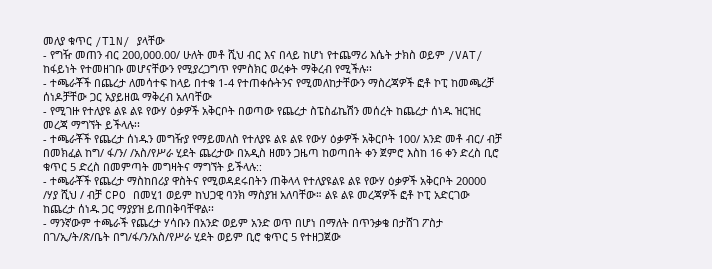መለያ ቁጥር /TlN/ ያላቸው
- የግዥ መጠን ብር 200,000.00/ ሁለት መቶ ሺህ ብር እና በላይ ከሆነ የተጨማሪ እሴት ታክስ ወይም /VAT/ ከፋይነት የተመዘገቡ መሆናቸውን የሚያረጋግጥ የምስክር ወረቀት ማቅረብ የሚችሉ፡፡
- ተጫራቾች በጨረታ ለመሳተፍ ከላይ በተቁ 1-4 የተጠቀሱትንና የሚመለከታቸውን ማስረጃዎች ፎቶ ኮፒ ከመጫረቻ ሰነዶቻቸው ጋር አያይዘዉ ማቅረብ አለባቸው
- የሚገዙ የተለያዩ ልዩ ልዩ የውሃ ዕቃዎች አቅርቦት በወጣው የጨረታ ስፔስፊኬሽን መሰረት ከጨረታ ሰነዱ ዝርዝር መረጃ ማግኘት ይችላሉ፡፡
- ተጫራቾች የጨረታ ሰነዱን መግዥያ የማይመለስ የተለያዩ ልዩ ልዩ የውሃ ዕቃዎች አቅርቦት 100/ አንድ መቶ ብር/ ብቻ በመክፈል ከግ/ ፋ/ን/ /አስ/የሥራ ሂደት ጨረታው በአዲስ ዘመን ጋዜጣ ከወጣበት ቀን ጀምሮ እስከ 16 ቀን ድረስ ቢሮ ቁጥር 5 ድረስ በመምጣት መግዛትና ማግኘት ይችላሉ::
- ተጫራቾች የጨረታ ማስከበሪያ ዋስትና የሚወዳደሩበትን ጠቅላላ የተለያዩልዩ ልዩ የውሃ ዕቃዎች አቅርቦት 20000 /ሃያ ሺህ / ብቻ CPO በመሂ1 ወይም ከህጋዊ ባንክ ማስያዝ አለባቸው። ልዩ ልዩ መረጃዎች ፎቶ ኮፒ አድርገው ከጨረታ ሰነዱ ጋር ማያያዝ ይጠበቅባቸዋል፡፡
- ማንኛውም ተጫራች የጨረታ ሃሳቡን በአንድ ወይም አንድ ወጥ በሆነ በማለት በጥንቃቄ በታሸገ ፖስታ በገ/ኢ/ት/ጽ/ቤት በግ/ፋ/ን/አስ/የሥራ ሂደት ወይም ቢሮ ቁጥር 5 የተዘጋጀው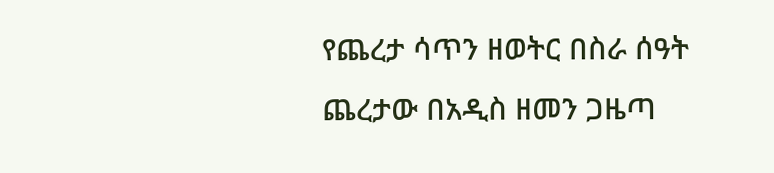የጨረታ ሳጥን ዘወትር በስራ ሰዓት ጨረታው በአዲስ ዘመን ጋዜጣ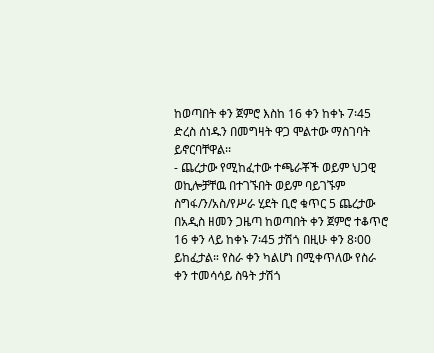ከወጣበት ቀን ጀምሮ እስከ 16 ቀን ከቀኑ 7፡45 ድረስ ሰነዱን በመግዛት ዋጋ ሞልተው ማስገባት ይኖርባቸዋል፡፡
- ጨረታው የሚከፈተው ተጫራቾች ወይም ህጋዊ ወኪሎቻቸዉ በተገኙበት ወይም ባይገኙም ስግፋ/ን/አስ/የሥራ ሂደት ቢሮ ቁጥር 5 ጨረታው በአዲስ ዘመን ጋዜጣ ከወጣበት ቀን ጀምሮ ተቆጥሮ 16 ቀን ላይ ከቀኑ 7፡45 ታሽጎ በዚሁ ቀን 8፡00 ይከፈታል። የስራ ቀን ካልሆነ በሚቀጥለው የስራ ቀን ተመሳሳይ ስዓት ታሽጎ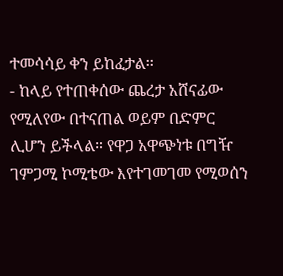ተመሳሳይ ቀን ይከፈታል፡፡
- ከላይ የተጠቀሰው ጨረታ አሸናፊው የሚለየው በተናጠል ወይም በድምር ሊሆን ይችላል። የዋጋ አዋጭነቱ በግዥ ገምጋሚ ኮሚቴው እየተገመገመ የሚወሰን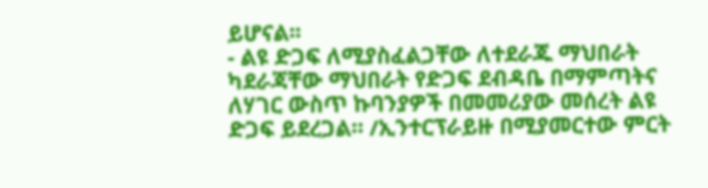ይሆናል፡፡
- ልዩ ድጋፍ ለሚያስፈልጋቸው ለተደራጁ ማህበራት ካደራጃቸው ማህበራት የድጋፍ ደብዳቤ በማምጣትና ለሃገር ውስጥ ኩባንያዎች በመመሪያው መሰረት ልዩ ድጋፍ ይደረጋል። /ኢንተርፕራይዙ በሚያመርተው ምርት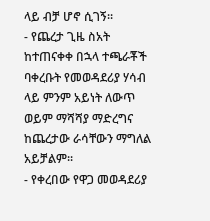ላይ ብቻ ሆኖ ሲገኝ፡፡
- የጨረታ ጊዜ ስአት ከተጠናቀቀ በኋላ ተጫራቾች ባቀረቡት የመወዳደሪያ ሃሳብ ላይ ምንም አይነት ለውጥ ወይም ማሻሻያ ማድረግና ከጨረታው ራሳቸውን ማግለል አይቻልም፡፡
- የቀረበው የዋጋ መወዳደሪያ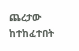ጨረታው ከተከፈተበት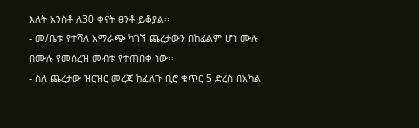እለት አንስቶ ለ30 ቀናት ፀንቶ ይቆያል፡፡
- መ/ቤቱ የተሻለ አማራጭ ካገኘ ጨረታውን በከፊልም ሆነ ሙሉ በሙሉ የመሰረዝ መብቱ የተጠበቀ ነው፡፡
- ስለ ጨረታው ዝርዝር መረጃ ከፈለጉ ቢሮ ቁጥር 5 ድረስ በአካል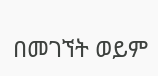በመገኘት ወይም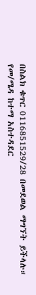በስልክ ቁጥር 0116851529/28 በመደወል ማግኘት ይችላሉ።
የመ/ሜዳ ከተማ አስተዳደር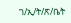ገ/ኢ/ት/ጽ/ቤት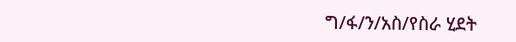ግ/ፋ/ን/አስ/የስራ ሂደት